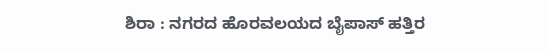ಶಿರಾ : ನಗರದ ಹೊರವಲಯದ ಬೈಪಾಸ್ ಹತ್ತಿರ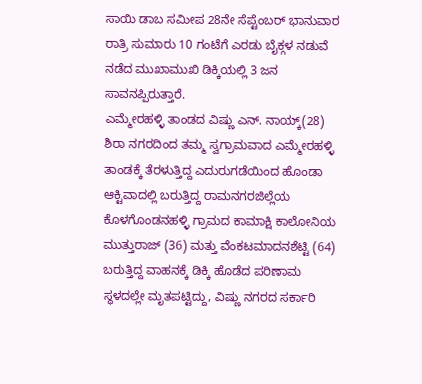ಸಾಯಿ ಡಾಬ ಸಮೀಪ 28ನೇ ಸೆಪ್ಟೆಂಬರ್ ಭಾನುವಾರ ರಾತ್ರಿ ಸುಮಾರು 10 ಗಂಟೆಗೆ ಎರಡು ಬೈಕ್ಗಳ ನಡುವೆ ನಡೆದ ಮುಖಾಮುಖಿ ಡಿಕ್ಕಿಯಲ್ಲಿ 3 ಜನ ಸಾವನಪ್ಪಿರುತ್ತಾರೆ.
ಎಮ್ಮೇರಹಳ್ಳಿ ತಾಂಡದ ವಿಷ್ಣು ಎನ್. ನಾಯ್ಕ್(28) ಶಿರಾ ನಗರದಿಂದ ತಮ್ಮ ಸ್ವಗ್ರಾಮವಾದ ಎಮ್ಮೇರಹಳ್ಳಿ ತಾಂಡಕ್ಕೆ ತೆರಳುತ್ತಿದ್ದ ಎದುರುಗಡೆಯಿಂದ ಹೊಂಡಾ ಆಕ್ಟಿವಾದಲ್ಲಿ ಬರುತ್ತಿದ್ದ ರಾಮನಗರಜಿಲ್ಲೆಯ ಕೊಳಗೊಂಡನಹಳ್ಳಿ ಗ್ರಾಮದ ಕಾಮಾಕ್ಷಿ ಕಾಲೋನಿಯ ಮುತ್ತುರಾಜ್ (36) ಮತ್ತು ವೆಂಕಟಮಾದನಶೆಟ್ಟಿ (64) ಬರುತ್ತಿದ್ದ ವಾಹನಕ್ಕೆ ಡಿಕ್ಕಿ ಹೊಡೆದ ಪರಿಣಾಮ ಸ್ಥಳದಲ್ಲೇ ಮೃತಪಟ್ಟಿದ್ದು, ವಿಷ್ಣು ನಗರದ ಸರ್ಕಾರಿ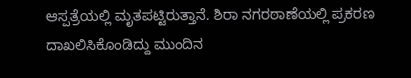ಆಸ್ಪತ್ರೆಯಲ್ಲಿ ಮೃತಪಟ್ಟಿರುತ್ತಾನೆ. ಶಿರಾ ನಗರಠಾಣೆಯಲ್ಲಿ ಪ್ರಕರಣ ದಾಖಲಿಸಿಕೊಂಡಿದ್ದು ಮುಂದಿನ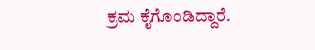ಕ್ರಮ ಕೈಗೊಂಡಿದ್ದಾರೆ.